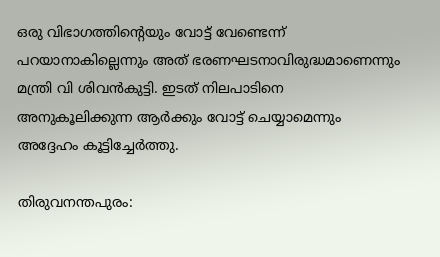ഒരു വിഭാഗത്തിന്‍റെയും വോട്ട് വേണ്ടെന്ന് പറയാനാകില്ലെന്നും അത് ഭരണഘടനാവിരുദ്ധമാണെന്നും മന്ത്രി വി ശിവന്‍കുട്ടി. ഇടത് നിലപാടിനെ അനുകൂലിക്കുന്ന ആര്‍ക്കും വോട്ട് ചെയ്യാമെന്നും അദ്ദേഹം കൂട്ടിച്ചേർത്തു.

തിരുവനന്തപുരം: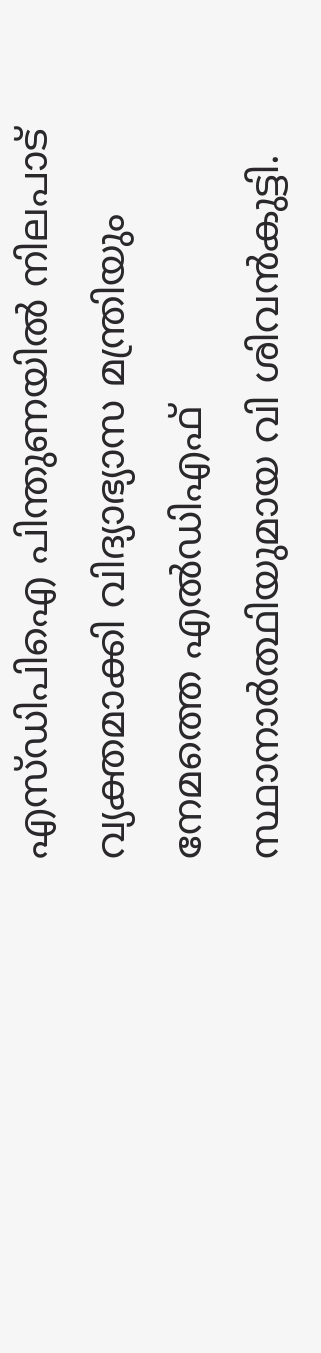എസ്ഡിപിഐ പിന്തുണയില്‍ നിലപാട് വ്യക്തമാക്കി വിദ്യാഭ്യാസ മന്ത്രിയും നേമത്തെ എല്‍ഡിഎഫ് സ്ഥാനാര്‍ത്ഥിയുമായ വി ശിവന്‍കുട്ടി.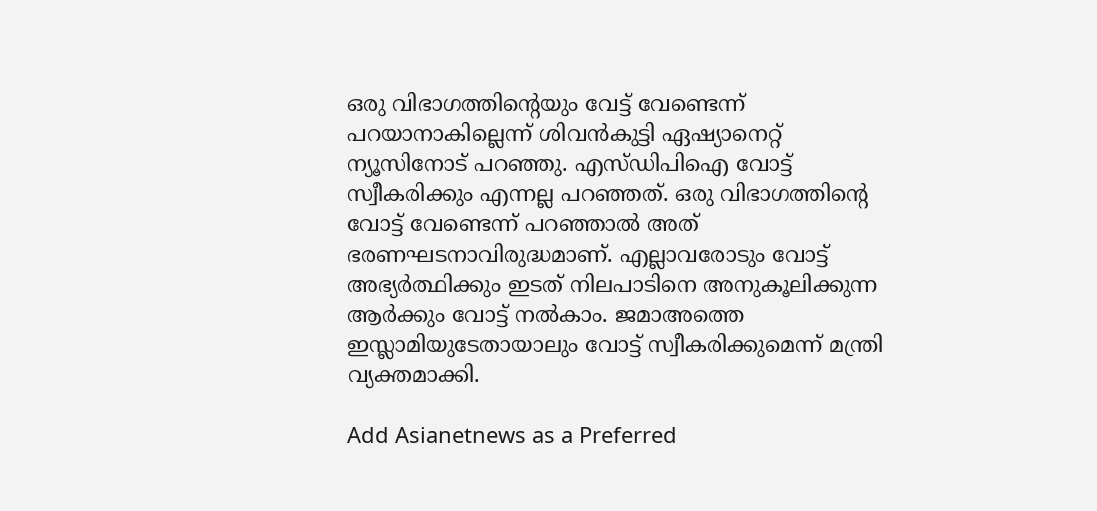ഒരു വിഭാഗത്തിന്‍റെയും വേട്ട് വേണ്ടെന്ന് പറയാനാകില്ലെന്ന് ശിവന്‍കുട്ടി ഏഷ്യാനെറ്റ് ന്യൂസിനോട് പറഞ്ഞു. എസ്ഡിപിഐ വോട്ട് സ്വീകരിക്കും എന്നല്ല പറഞ്ഞത്. ഒരു വിഭാഗത്തിന്‍റെ വോട്ട് വേണ്ടെന്ന് പറഞ്ഞാല്‍ അത് ഭരണഘടനാവിരുദ്ധമാണ്. എല്ലാവരോടും വോട്ട് അഭ്യർത്ഥിക്കും ഇടത് നിലപാടിനെ അനുകൂലിക്കുന്ന ആര്‍ക്കും വോട്ട് നല്‍കാം. ജമാഅത്തെ ഇസ്ലാമിയുടേതായാലും വോട്ട് സ്വീകരിക്കുമെന്ന് മന്ത്രി വ്യക്തമാക്കി.

Add Asianetnews as a Preferred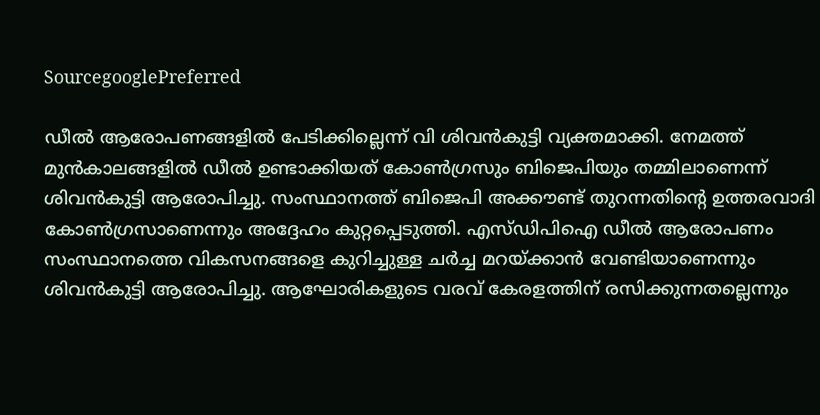SourcegooglePreferred

ഡീല്‍ ആരോപണങ്ങളില്‍ പേടിക്കില്ലെന്ന് വി ശിവന്‍കുട്ടി വ്യക്തമാക്കി. നേമത്ത് മുൻകാലങ്ങളിൽ ഡീൽ ഉണ്ടാക്കിയത് കോൺഗ്രസും ബിജെപിയും തമ്മിലാണെന്ന് ശിവന്‍കുട്ടി ആരോപിച്ചു. സംസ്ഥാനത്ത് ബിജെപി അക്കൗണ്ട് തുറന്നതിന്‍റെ ഉത്തരവാദി കോൺഗ്രസാണെന്നും അദ്ദേഹം കുറ്റപ്പെടുത്തി. എസ്ഡിപിഐ ഡീൽ ആരോപണം സംസ്ഥാനത്തെ വികസനങ്ങളെ കുറിച്ചുള്ള ചർച്ച മറയ്ക്കാൻ വേണ്ടിയാണെന്നും ശിവന്‍കുട്ടി ആരോപിച്ചു. ആഘോരികളുടെ വരവ് കേരളത്തിന് രസിക്കുന്നതല്ലെന്നും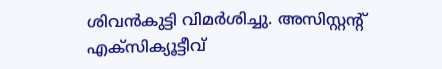ശിവന്‍കുട്ടി വിമര്‍ശിച്ചു. അസിസ്റ്റന്റ് എക്സിക്യൂട്ടീവ്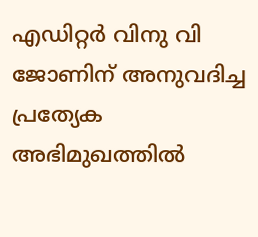എഡിറ്റർ വിനു വി ജോണിന് അനുവദിച്ച പ്രത്യേക അഭിമുഖത്തില്‍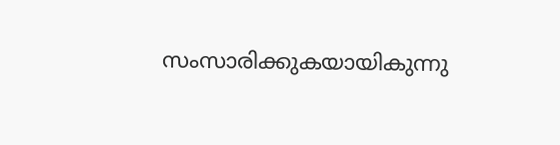സംസാരിക്കുകയായികുന്നു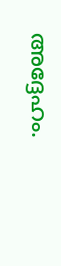അദ്ദേഹം.